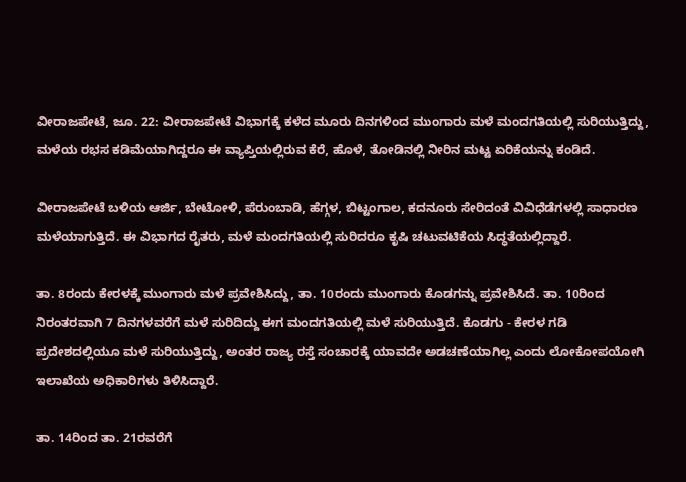ವೀರಾಜಪೇಟೆ, ಜೂ. 22: ವೀರಾಜಪೇಟೆ ವಿಭಾಗಕ್ಕೆ ಕಳೆದ ಮೂರು ದಿನಗಳಿಂದ ಮುಂಗಾರು ಮಳೆ ಮಂದಗತಿಯಲ್ಲಿ ಸುರಿಯುತ್ತಿದ್ದು, ಮಳೆಯ ರಭಸ ಕಡಿಮೆಯಾಗಿದ್ದರೂ ಈ ವ್ಯಾಪ್ತಿಯಲ್ಲಿರುವ ಕೆರೆ, ಹೊಳೆ, ತೋಡಿನಲ್ಲಿ ನೀರಿನ ಮಟ್ಟ ಏರಿಕೆಯನ್ನು ಕಂಡಿದೆ.

ವೀರಾಜಪೇಟೆ ಬಳಿಯ ಆರ್ಜಿ, ಬೇಟೋಳಿ, ಪೆರುಂಬಾಡಿ, ಹೆಗ್ಗಳ, ಬಿಟ್ಟಂಗಾಲ, ಕದನೂರು ಸೇರಿದಂತೆ ವಿವಿಧೆಡೆಗಳಲ್ಲಿ ಸಾಧಾರಣ ಮಳೆಯಾಗುತ್ತಿದೆ. ಈ ವಿಭಾಗದ ರೈತರು, ಮಳೆ ಮಂದಗತಿಯಲ್ಲಿ ಸುರಿದರೂ ಕೃಷಿ ಚಟುವಟಿಕೆಯ ಸಿದ್ಧತೆಯಲ್ಲಿದ್ದಾರೆ.

ತಾ. 8ರಂದು ಕೇರಳಕ್ಕೆ ಮುಂಗಾರು ಮಳೆ ಪ್ರವೇಶಿಸಿದ್ದು, ತಾ. 10ರಂದು ಮುಂಗಾರು ಕೊಡಗನ್ನು ಪ್ರವೇಶಿಸಿದೆ. ತಾ. 10ರಿಂದ ನಿರಂತರವಾಗಿ 7 ದಿನಗಳವರೆಗೆ ಮಳೆ ಸುರಿದಿದ್ದು ಈಗ ಮಂದಗತಿಯಲ್ಲಿ ಮಳೆ ಸುರಿಯುತ್ತಿದೆ. ಕೊಡಗು - ಕೇರಳ ಗಡಿ ಪ್ರದೇಶದಲ್ಲಿಯೂ ಮಳೆ ಸುರಿಯುತ್ತಿದ್ದು, ಅಂತರ ರಾಜ್ಯ ರಸ್ತೆ ಸಂಚಾರಕ್ಕೆ ಯಾವದೇ ಅಡಚಣೆಯಾಗಿಲ್ಲ ಎಂದು ಲೋಕೋಪಯೋಗಿ ಇಲಾಖೆಯ ಅಧಿಕಾರಿಗಳು ತಿಳಿಸಿದ್ದಾರೆ.

ತಾ. 14ರಿಂದ ತಾ. 21ರವರೆಗೆ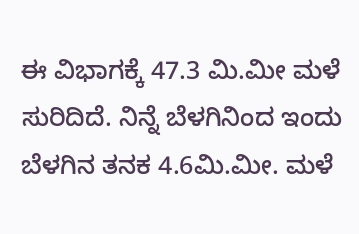ಈ ವಿಭಾಗಕ್ಕೆ 47.3 ಮಿ.ಮೀ ಮಳೆ ಸುರಿದಿದೆ. ನಿನ್ನೆ ಬೆಳಗಿನಿಂದ ಇಂದು ಬೆಳಗಿನ ತನಕ 4.6ಮಿ.ಮೀ. ಮಳೆ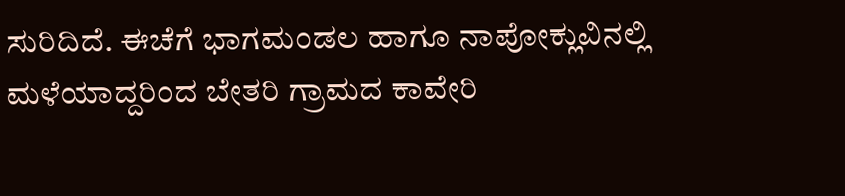ಸುರಿದಿದೆ. ಈಚೆಗೆ ಭಾಗಮಂಡಲ ಹಾಗೂ ನಾಪೋಕ್ಲುವಿನಲ್ಲಿ ಮಳೆಯಾದ್ದರಿಂದ ಬೇತರಿ ಗ್ರಾಮದ ಕಾವೇರಿ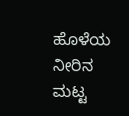ಹೊಳೆಯ ನೀರಿನ ಮಟ್ಟ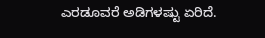ಎರಡೂವರೆ ಅಡಿಗಳಷ್ಟು ಏರಿದೆ.